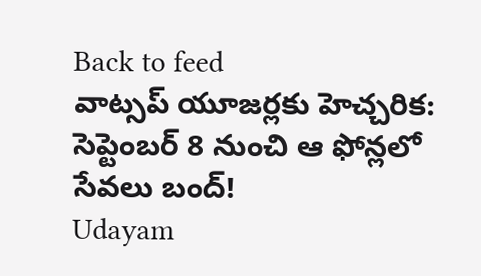Back to feed
వాట్సప్ యూజర్లకు హెచ్చరిక: సెప్టెంబర్ 8 నుంచి ఆ ఫోన్లలో సేవలు బంద్!
Udayam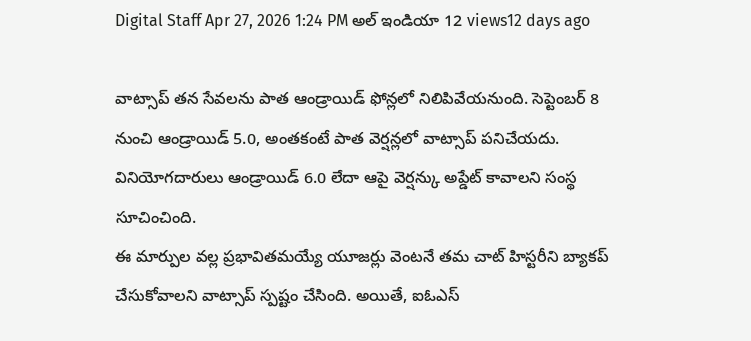Digital Staff Apr 27, 2026 1:24 PM అల్ ఇండియా 12 views12 days ago

వాట్సాప్ తన సేవలను పాత ఆండ్రాయిడ్ ఫోన్లలో నిలిపివేయనుంది. సెప్టెంబర్ 8 నుంచి ఆండ్రాయిడ్ 5.0, అంతకంటే పాత వెర్షన్లలో వాట్సాప్ పనిచేయదు. వినియోగదారులు ఆండ్రాయిడ్ 6.0 లేదా ఆపై వెర్షన్కు అప్డేట్ కావాలని సంస్థ సూచించింది.
ఈ మార్పుల వల్ల ప్రభావితమయ్యే యూజర్లు వెంటనే తమ చాట్ హిస్టరీని బ్యాకప్ చేసుకోవాలని వాట్సాప్ స్పష్టం చేసింది. అయితే, ఐఓఎస్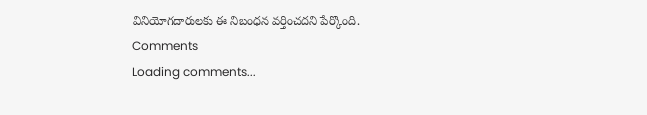వినియోగదారులకు ఈ నిబంధన వర్తించదని పేర్కొంది.
Comments
Loading comments...